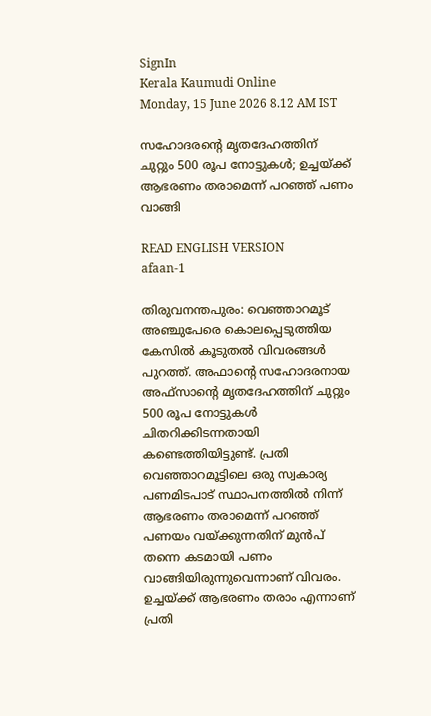SignIn
Kerala Kaumudi Online
Monday, 15 June 2026 8.12 AM IST

സഹോദരന്റെ മൃതദേഹത്തിന് ചുറ്റും 500 രൂപ നോട്ടുകൾ; ഉച്ചയ്ക്ക് ആഭരണം തരാമെന്ന് പറഞ്ഞ് പണം വാങ്ങി

READ ENGLISH VERSION
afaan-1

തിരുവനന്തപുരം: വെഞ്ഞാറമൂട് അഞ്ചുപേരെ കൊലപ്പെടുത്തിയ കേസിൽ കൂടുതൽ വിവരങ്ങൾ പുറത്ത്. അഫാന്റെ സഹോദരനായ അഫ്‌സാന്റെ മൃതദേഹത്തിന് ചുറ്റും 500 രൂപ നോട്ടുകൾ ചിതറിക്കിടന്നതായി കണ്ടെത്തിയിട്ടുണ്ട്. പ്രതി വെഞ്ഞാറമൂട്ടിലെ ഒരു സ്വകാര്യ പണമിടപാട് സ്ഥാപനത്തിൽ നിന്ന് ആഭരണം തരാമെന്ന് പറഞ്ഞ് പണയം വയ്ക്കുന്നതിന് മുൻപ് തന്നെ കടമായി പണം വാങ്ങിയിരുന്നുവെന്നാണ് വിവരം. ഉച്ചയ്ക്ക് ആഭരണം തരാം എന്നാണ് പ്രതി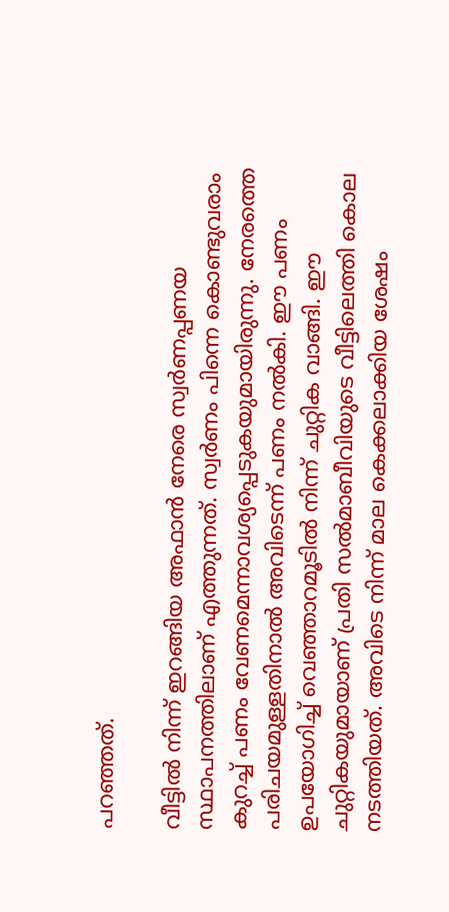പറഞ്ഞത്.

വീട്ടിൽ നിന്ന് ഇറങ്ങിയ അഫാൻ നേരെ സ്വർണപ്പണയ സ്ഥാപനത്തിലാണ് എത്തുന്നത്. സ്വർണം പിന്നെ കൊണ്ടുവരാം കുറച്ച് പണം വേണമെന്നാവശ്യപ്പെടുകയുമായിരുന്നു. നേരത്തെ പരിചയമുള്ളതിനാൽ അവിടെന്ന് പണം നൽകി. ഈ പണം ഉപയോഗിച്ച് വെഞ്ഞാറമൂടിൽ നിന്ന് ചുറ്റിക വാങ്ങി. ഈ ചുറ്റികയുമായാണ് പ്രതി സൽമാബീവിയുടെ വീട്ടിലെത്തി കൊല നടത്തിയത്. അവിടെ നിന്ന് മാല കെക്കലാക്കിയ ശേഷം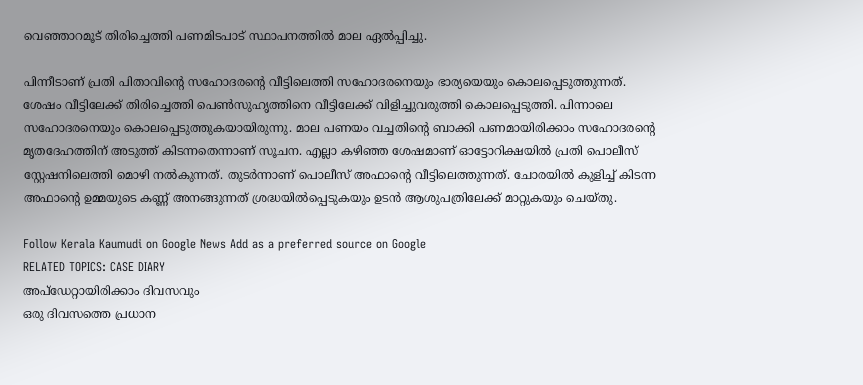വെഞ്ഞാറമൂട് തിരിച്ചെത്തി പണമിടപാട് സ്ഥാപനത്തിൽ മാല ഏൽപ്പിച്ചു.

പിന്നീടാണ് പ്രതി പിതാവിന്റെ സഹോദരന്റെ വീട്ടിലെത്തി സഹോദരനെയും ഭാര്യയെയും കൊലപ്പെടുത്തുന്നത്. ശേഷം വീട്ടിലേക്ക് തിരിച്ചെത്തി പെൺസുഹൃത്തിനെ വീട്ടിലേക്ക് വിളിച്ചുവരുത്തി കൊലപ്പെടുത്തി. പിന്നാലെ സഹോദരനെയും കൊലപ്പെടുത്തുകയായിരുന്നു. മാല പണയം വച്ചതിന്റെ ബാക്കി പണമായിരിക്കാം സഹോദരന്റെ മൃതദേഹത്തിന് അടുത്ത് കിടന്നതെന്നാണ് സൂചന. എല്ലാ കഴിഞ്ഞ ശേഷമാണ് ഓട്ടോറിക്ഷയിൽ പ്രതി പൊലീസ് സ്റ്റേഷനിലെത്തി മൊഴി നൽകുന്നത്. തുടർന്നാണ് പൊലീസ് അഫാന്റെ വീട്ടിലെത്തുന്നത്. ചോരയിൽ കുളിച്ച് കിടന്ന അഫാന്റെ ഉമ്മയുടെ കണ്ണ് അനങ്ങുന്നത് ശ്രദ്ധയിൽപ്പെടുകയും ഉടൻ ആശുപത്രിലേക്ക് മാറ്റുകയും ചെയ്തു.

Follow Kerala Kaumudi on Google News Add as a preferred source on Google
RELATED TOPICS: CASE DIARY
അപ്ഡേറ്റായിരിക്കാം ദിവസവും
ഒരു ദിവസത്തെ പ്രധാന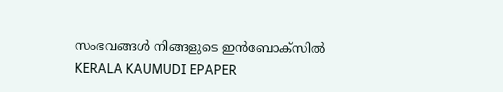സംഭവങ്ങൾ നിങ്ങളുടെ ഇൻബോക്സിൽ
KERALA KAUMUDI EPAPER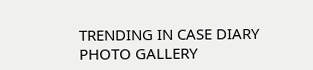TRENDING IN CASE DIARY
PHOTO GALLERY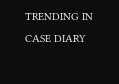TRENDING IN CASE DIARY